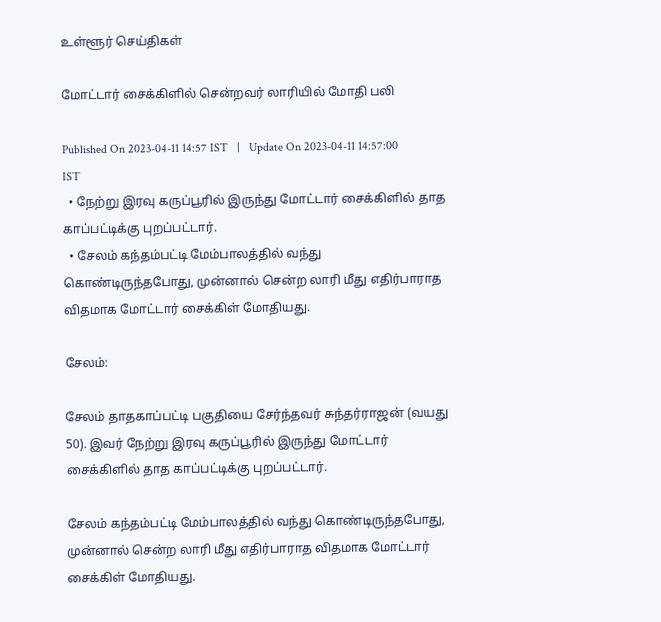உள்ளூர் செய்திகள்

மோட்டார் சைக்கிளில் சென்றவர் லாரியில் மோதி பலி

Published On 2023-04-11 14:57 IST   |   Update On 2023-04-11 14:57:00 IST
  • நேற்று இரவு கருப்பூரில் இருந்து மோட்டார் சைக்கிளில் தாத காப்பட்டிக்கு புறப்பட்டார்.
  • சேலம் கந்தம்பட்டி மேம்பாலத்தில் வந்து கொண்டிருந்தபோது, முன்னால் சென்ற லாரி மீது எதிர்பாராத விதமாக மோட்டார் சைக்கிள் மோதியது.

சேலம்:

சேலம் தாதகாப்பட்டி பகுதியை சேர்ந்தவர் சுந்தர்ராஜன் (வயது 50). இவர் நேற்று இரவு கருப்பூரில் இருந்து மோட்டார் சைக்கிளில் தாத காப்பட்டிக்கு புறப்பட்டார்.

சேலம் கந்தம்பட்டி மேம்பாலத்தில் வந்து கொண்டிருந்தபோது, முன்னால் சென்ற லாரி மீது எதிர்பாராத விதமாக மோட்டார் சைக்கிள் மோதியது.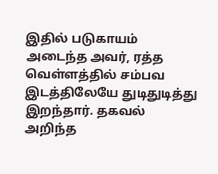இதில் படுகாயம் அடைந்த அவர், ரத்த வெள்ளத்தில் சம்பவ இடத்திலேயே துடிதுடித்து இறந்தார். தகவல் அறிந்த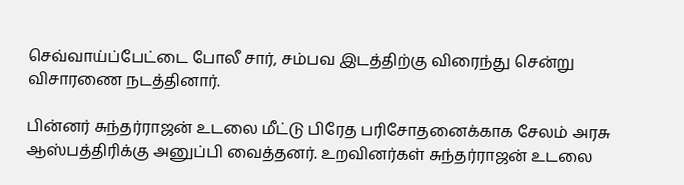செவ்வாய்ப்பேட்டை போலீ சார், சம்பவ இடத்திற்கு விரைந்து சென்று விசாரணை நடத்தினார்.

பின்னர் சுந்தர்ராஜன் உடலை மீட்டு பிரேத பரிசோதனைக்காக சேலம் அரசு ஆஸ்பத்திரிக்கு அனுப்பி வைத்தனர். உறவினர்கள் சுந்தர்ராஜன் உடலை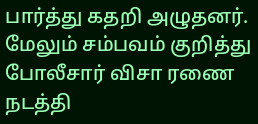பார்த்து கதறி அழுதனர். மேலும் சம்பவம் குறித்து போலீசார் விசா ரணை நடத்தி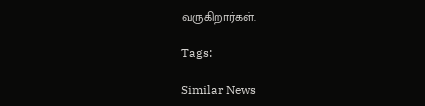வருகிறார்கள்.

Tags:

Similar News